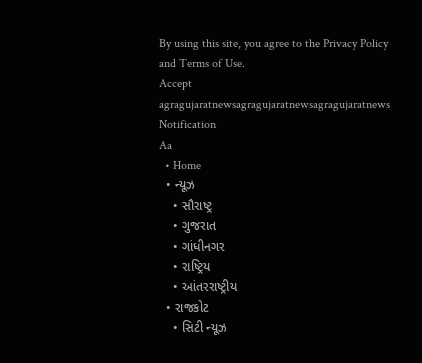By using this site, you agree to the Privacy Policy and Terms of Use.
Accept
agragujaratnewsagragujaratnewsagragujaratnews
Notification
Aa
  • Home
  • ન્યૂઝ
    • સૌરાષ્ટ્ર
    • ગુજરાત
    • ગાંધીનગર
    • રાષ્ટ્રિય
    • આંતરરાષ્ટ્રીય
  • રાજકોટ
    • સિટી ન્યૂઝ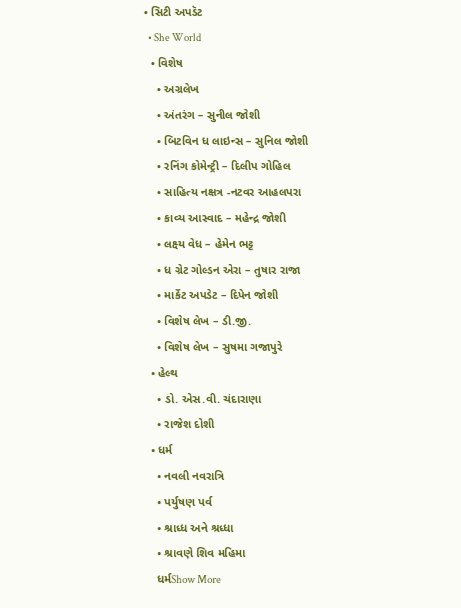• સિટી અપડૅટ
  • She World
  • વિશેષ
    • અગ્રલેખ
    • અંતરંગ – સુનીલ જોશી
    • બિટવિન ધ લાઇન્સ – સુનિલ જોશી
    • રનિંગ કોમેન્ટ્રી – દિલીપ ગોહિલ
    • સાહિત્ય નક્ષત્ર -નટવર આહલપરા
    • કાવ્ય આસ્વાદ – મહેન્દ્ર જોશી
    • લક્ષ્ય વેધ – હેમેન ભટ્ટ
    • ધ ગ્રેટ ગોલ્ડન એરા – તુષાર રાજા
    • માર્કેટ અપડેટ – દિપેન જોશી
    • વિશેષ લેખ – ડી.જી.
    • વિશેષ લેખ – સુષમા ગજાપુરે
  • હેલ્થ
    • ડો. એસ.વી. ચંદારાણા
    • રાજેશ દોશી
  • ધર્મ
    • નવલી નવરાત્રિ
    • પર્યુષણ પર્વ
    • શ્રાધ્ધ અને શ્રધ્ધા
    • શ્રાવણે શિવ મહિમા
    ધર્મShow More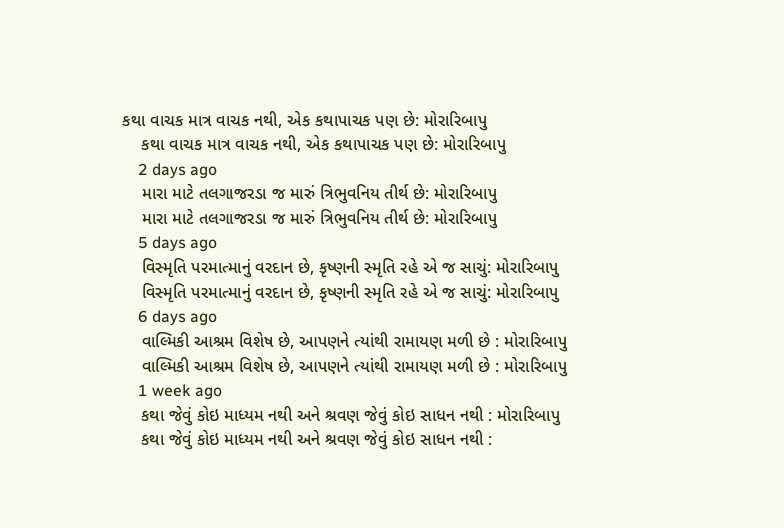કથા વાચક માત્ર વાચક નથી, એક કથાપાચક પણ છે: મોરારિબાપુ
    કથા વાચક માત્ર વાચક નથી, એક કથાપાચક પણ છે: મોરારિબાપુ
    2 days ago
    મારા માટે તલગાજરડા જ મારું ત્રિભુવનિય તીર્થ છે: મોરારિબાપુ
    મારા માટે તલગાજરડા જ મારું ત્રિભુવનિય તીર્થ છે: મોરારિબાપુ
    5 days ago
    વિસ્મૃતિ પરમાત્માનું વરદાન છે, કૃષ્ણની સ્મૃતિ રહે એ જ સાચું: મોરારિબાપુ
    વિસ્મૃતિ પરમાત્માનું વરદાન છે, કૃષ્ણની સ્મૃતિ રહે એ જ સાચું: મોરારિબાપુ
    6 days ago
    વાલ્મિકી આશ્રમ વિશેષ છે, આપણને ત્યાંથી રામાયણ મળી છે : મોરારિબાપુ
    વાલ્મિકી આશ્રમ વિશેષ છે, આપણને ત્યાંથી રામાયણ મળી છે : મોરારિબાપુ
    1 week ago
    કથા જેવું કોઇ માધ્યમ નથી અને શ્રવણ જેવું કોઇ સાધન નથી : મોરારિબાપુ
    કથા જેવું કોઇ માધ્યમ નથી અને શ્રવણ જેવું કોઇ સાધન નથી :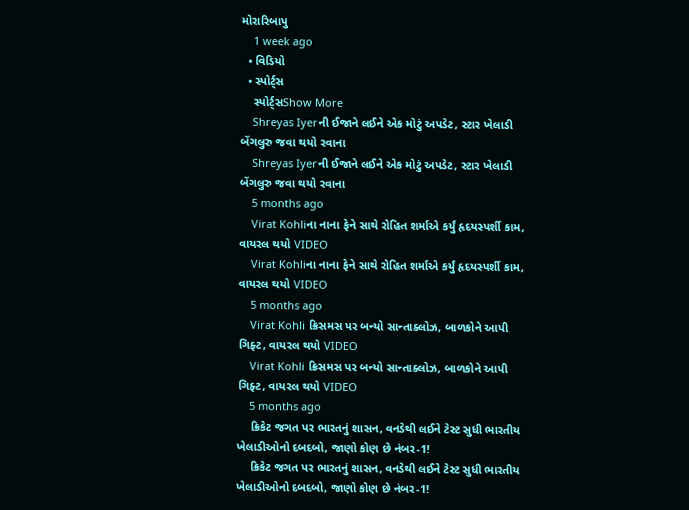મોરારિબાપુ
    1 week ago
  • વિડિયો
  • સ્પોર્ટ્સ
    સ્પોર્ટ્સShow More
    Shreyas Iyerની ઈજાને લઈને એક મોટું અપડેટ, સ્ટાર ખેલાડી બેંગલુરુ જવા થયો રવાના
    Shreyas Iyerની ઈજાને લઈને એક મોટું અપડેટ, સ્ટાર ખેલાડી બેંગલુરુ જવા થયો રવાના
    5 months ago
    Virat Kohliના નાના ફેને સાથે રોહિત શર્માએ કર્યું હૃદયસ્પર્શી કામ, વાયરલ થયો VIDEO
    Virat Kohliના નાના ફેને સાથે રોહિત શર્માએ કર્યું હૃદયસ્પર્શી કામ, વાયરલ થયો VIDEO
    5 months ago
    Virat Kohli ક્રિસમસ પર બન્યો સાન્તાક્લોઝ, બાળકોને આપી ગિફ્ટ, વાયરલ થયો VIDEO
    Virat Kohli ક્રિસમસ પર બન્યો સાન્તાક્લોઝ, બાળકોને આપી ગિફ્ટ, વાયરલ થયો VIDEO
    5 months ago
    ક્રિકેટ જગત પર ભારતનું શાસન, વનડેથી લઈને ટેસ્ટ સુધી ભારતીય ખેલાડીઓનો દબદબો, જાણો કોણ છે નંબર-1!
    ક્રિકેટ જગત પર ભારતનું શાસન, વનડેથી લઈને ટેસ્ટ સુધી ભારતીય ખેલાડીઓનો દબદબો, જાણો કોણ છે નંબર-1!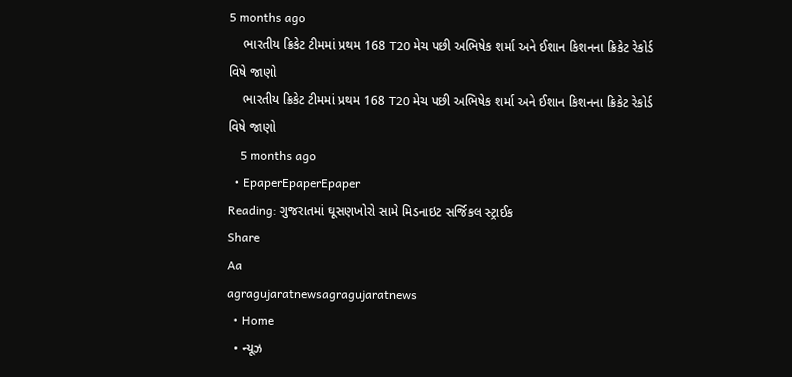5 months ago
    ભારતીય ક્રિકેટ ટીમમાં પ્રથમ 168 T20 મેચ પછી અભિષેક શર્મા અને ઈશાન કિશનના ક્રિકેટ રેકોર્ડ વિષે જાણો
    ભારતીય ક્રિકેટ ટીમમાં પ્રથમ 168 T20 મેચ પછી અભિષેક શર્મા અને ઈશાન કિશનના ક્રિકેટ રેકોર્ડ વિષે જાણો
    5 months ago
  • EpaperEpaperEpaper
Reading: ગુજરાતમાં ઘૂસણખોરો સામે મિડનાઇટ સર્જિકલ સ્ટ્રાઈક
Share
Aa
agragujaratnewsagragujaratnews
  • Home
  • ન્યૂઝ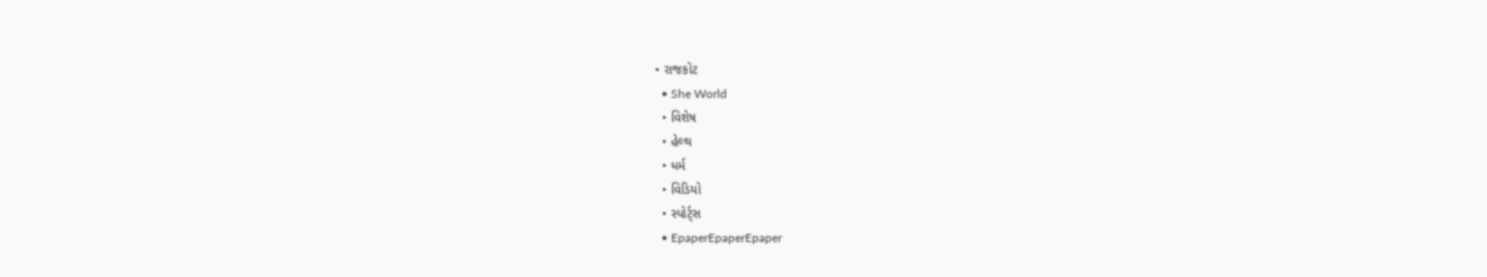• રાજકોટ
  • She World
  • વિશેષ
  • હેલ્થ
  • ધર્મ
  • વિડિયો
  • સ્પોર્ટ્સ
  • EpaperEpaperEpaper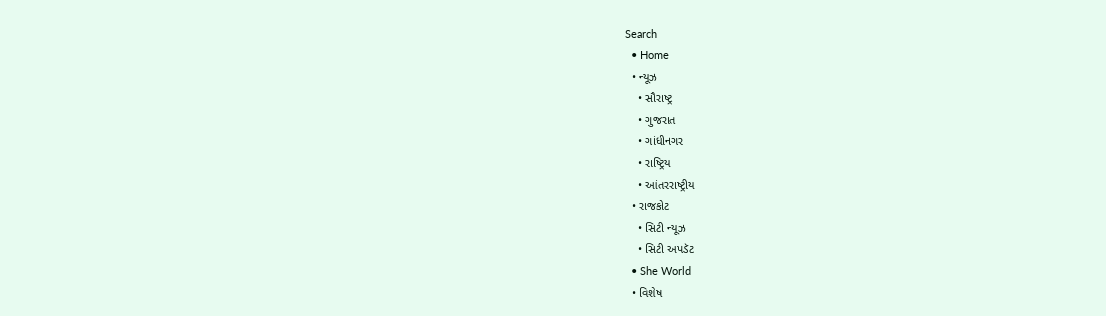Search
  • Home
  • ન્યૂઝ
    • સૌરાષ્ટ્ર
    • ગુજરાત
    • ગાંધીનગર
    • રાષ્ટ્રિય
    • આંતરરાષ્ટ્રીય
  • રાજકોટ
    • સિટી ન્યૂઝ
    • સિટી અપડૅટ
  • She World
  • વિશેષ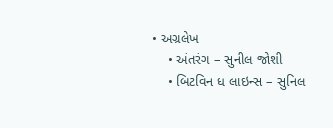• અગ્રલેખ
    • અંતરંગ – સુનીલ જોશી
    • બિટવિન ધ લાઇન્સ – સુનિલ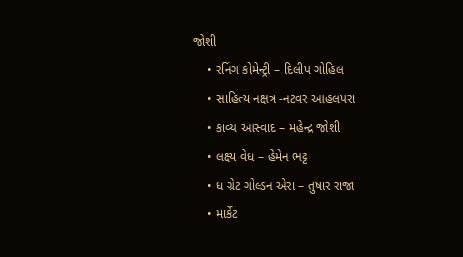જોશી
    • રનિંગ કોમેન્ટ્રી – દિલીપ ગોહિલ
    • સાહિત્ય નક્ષત્ર -નટવર આહલપરા
    • કાવ્ય આસ્વાદ – મહેન્દ્ર જોશી
    • લક્ષ્ય વેધ – હેમેન ભટ્ટ
    • ધ ગ્રેટ ગોલ્ડન એરા – તુષાર રાજા
    • માર્કેટ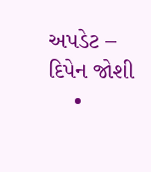અપડેટ – દિપેન જોશી
    •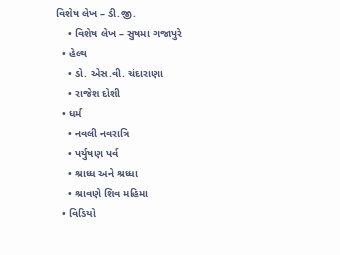વિશેષ લેખ – ડી.જી.
    • વિશેષ લેખ – સુષમા ગજાપુરે
  • હેલ્થ
    • ડો. એસ.વી. ચંદારાણા
    • રાજેશ દોશી
  • ધર્મ
    • નવલી નવરાત્રિ
    • પર્યુષણ પર્વ
    • શ્રાધ્ધ અને શ્રધ્ધા
    • શ્રાવણે શિવ મહિમા
  • વિડિયો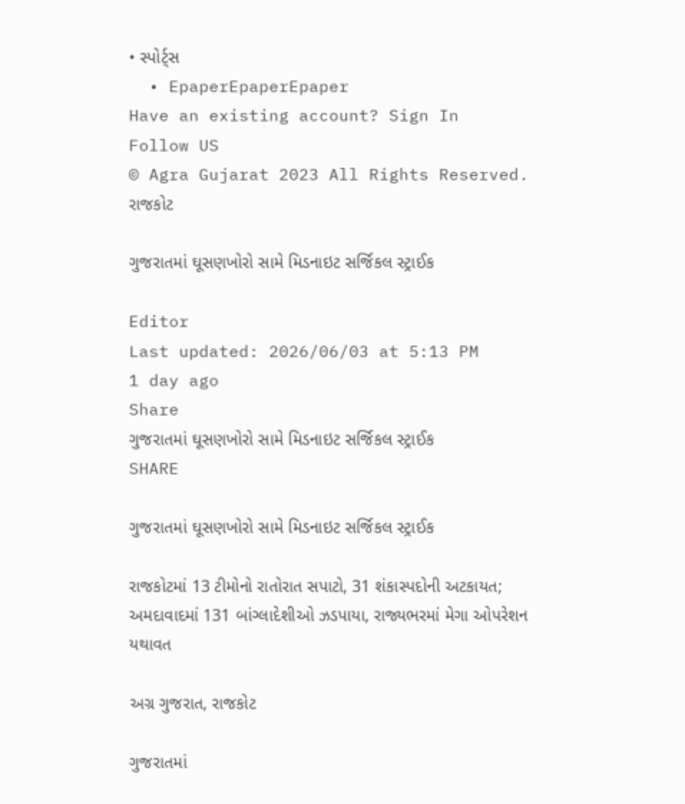• સ્પોર્ટ્સ
  • EpaperEpaperEpaper
Have an existing account? Sign In
Follow US
© Agra Gujarat 2023 All Rights Reserved.
રાજકોટ

ગુજરાતમાં ઘૂસણખોરો સામે મિડનાઇટ સર્જિકલ સ્ટ્રાઈક

Editor
Last updated: 2026/06/03 at 5:13 PM
1 day ago
Share
ગુજરાતમાં ઘૂસણખોરો સામે મિડનાઇટ સર્જિકલ સ્ટ્રાઈક
SHARE

ગુજરાતમાં ઘૂસણખોરો સામે મિડનાઇટ સર્જિકલ સ્ટ્રાઈક

રાજકોટમાં 13 ટીમોનો રાતોરાત સપાટો, 31 શંકાસ્પદોની અટકાયત; અમદાવાદમાં 131 બાંગ્લાદેશીઓ ઝડપાયા, રાજ્યભરમાં મેગા ઓપરેશન યથાવત

અગ્ર ગુજરાત, રાજકોટ

ગુજરાતમાં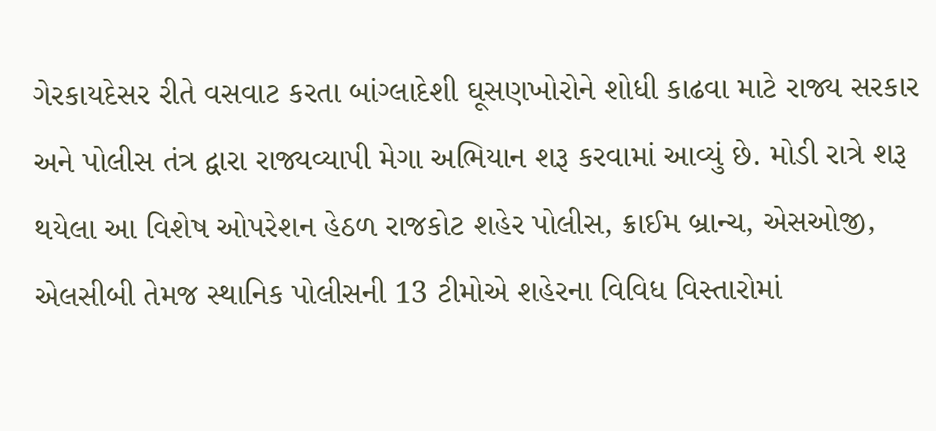ગેરકાયદેસર રીતે વસવાટ કરતા બાંગ્લાદેશી ઘૂસણખોરોને શોધી કાઢવા માટે રાજ્ય સરકાર અને પોલીસ તંત્ર દ્વારા રાજ્યવ્યાપી મેગા અભિયાન શરૂ કરવામાં આવ્યું છે. મોડી રાત્રે શરૂ થયેલા આ વિશેષ ઓપરેશન હેઠળ રાજકોટ શહેર પોલીસ, ક્રાઈમ બ્રાન્ચ, એસઓજી, એલસીબી તેમજ સ્થાનિક પોલીસની 13 ટીમોએ શહેરના વિવિધ વિસ્તારોમાં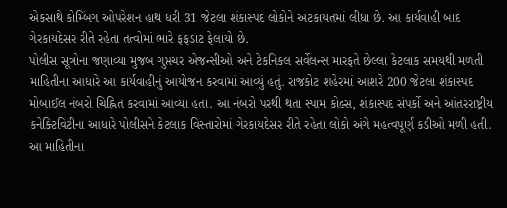એકસાથે કોમ્બિંગ ઓપરેશન હાથ ધરી 31 જેટલા શંકાસ્પદ લોકોને અટકાયતમાં લીધા છે. આ કાર્યવાહી બાદ ગેરકાયદેસર રીતે રહેતા તત્વોમાં ભારે ફફડાટ ફેલાયો છે.
પોલીસ સૂત્રોના જણાવ્યા મુજબ ગુપ્તચર એજન્સીઓ અને ટેકનિકલ સર્વેલન્સ મારફતે છેલ્લા કેટલાક સમયથી મળતી માહિતીના આધારે આ કાર્યવાહીનું આયોજન કરવામાં આવ્યું હતું. રાજકોટ શહેરમાં આશરે 200 જેટલા શંકાસ્પદ મોબાઈલ નંબરો ચિહ્નિત કરવામાં આવ્યા હતા. આ નંબરો પરથી થતા સ્પામ કોલ્સ, શંકાસ્પદ સંપર્કો અને આંતરરાષ્ટ્રીય કનેક્ટિવિટીના આધારે પોલીસને કેટલાક વિસ્તારોમાં ગેરકાયદેસર રીતે રહેતા લોકો અંગે મહત્વપૂર્ણ કડીઓ મળી હતી.
આ માહિતીના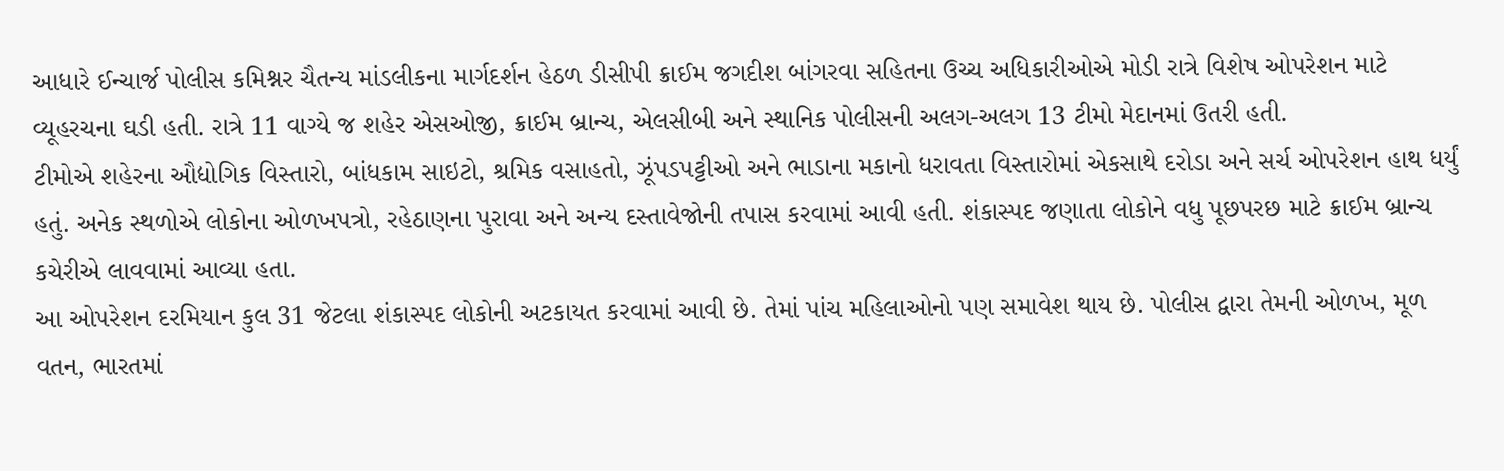આધારે ઈન્ચાર્જ પોલીસ કમિશ્નર ચૈતન્ય માંડલીકના માર્ગદર્શન હેઠળ ડીસીપી ક્રાઈમ જગદીશ બાંગરવા સહિતના ઉચ્ચ અધિકારીઓએ મોડી રાત્રે વિશેષ ઓપરેશન માટે વ્યૂહરચના ઘડી હતી. રાત્રે 11 વાગ્યે જ શહેર એસઓજી, ક્રાઈમ બ્રાન્ચ, એલસીબી અને સ્થાનિક પોલીસની અલગ-અલગ 13 ટીમો મેદાનમાં ઉતરી હતી.
ટીમોએ શહેરના ઔદ્યોગિક વિસ્તારો, બાંધકામ સાઇટો, શ્રમિક વસાહતો, ઝૂંપડપટ્ટીઓ અને ભાડાના મકાનો ધરાવતા વિસ્તારોમાં એકસાથે દરોડા અને સર્ચ ઓપરેશન હાથ ધર્યું હતું. અનેક સ્થળોએ લોકોના ઓળખપત્રો, રહેઠાણના પુરાવા અને અન્ય દસ્તાવેજોની તપાસ કરવામાં આવી હતી. શંકાસ્પદ જણાતા લોકોને વધુ પૂછપરછ માટે ક્રાઈમ બ્રાન્ચ કચેરીએ લાવવામાં આવ્યા હતા.
આ ઓપરેશન દરમિયાન કુલ 31 જેટલા શંકાસ્પદ લોકોની અટકાયત કરવામાં આવી છે. તેમાં પાંચ મહિલાઓનો પણ સમાવેશ થાય છે. પોલીસ દ્વારા તેમની ઓળખ, મૂળ વતન, ભારતમાં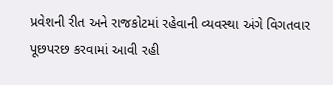પ્રવેશની રીત અને રાજકોટમાં રહેવાની વ્યવસ્થા અંગે વિગતવાર પૂછપરછ કરવામાં આવી રહી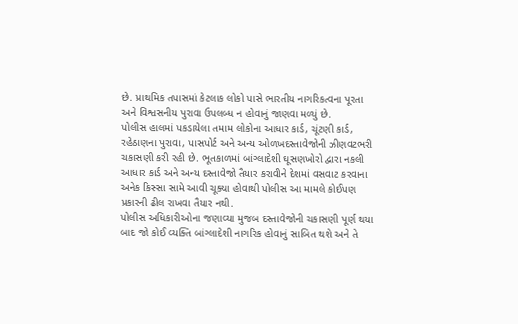છે. પ્રાથમિક તપાસમાં કેટલાક લોકો પાસે ભારતીય નાગરિકત્વના પૂરતા અને વિશ્વસનીય પુરાવા ઉપલબ્ધ ન હોવાનું જાણવા મળ્યું છે.
પોલીસ હાલમાં પકડાયેલા તમામ લોકોના આધાર કાર્ડ, ચૂંટણી કાર્ડ, રહેઠાણના પુરાવા, પાસપોર્ટ અને અન્ય ઓળખદસ્તાવેજોની ઝીણવટભરી ચકાસણી કરી રહી છે. ભૂતકાળમાં બાંગ્લાદેશી ઘૂસણખોરો દ્વારા નકલી આધાર કાર્ડ અને અન્ય દસ્તાવેજો તૈયાર કરાવીને દેશમાં વસવાટ કરવાના અનેક કિસ્સા સામે આવી ચૂક્યા હોવાથી પોલીસ આ મામલે કોઈપણ પ્રકારની ઢીલ રાખવા તૈયાર નથી.
પોલીસ અધિકારીઓના જણાવ્યા મુજબ દસ્તાવેજોની ચકાસણી પૂર્ણ થયા બાદ જો કોઈ વ્યક્તિ બાંગ્લાદેશી નાગરિક હોવાનું સાબિત થશે અને તે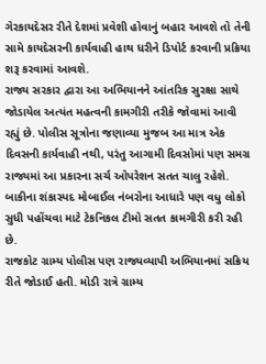ગેરકાયદેસર રીતે દેશમાં પ્રવેશી હોવાનું બહાર આવશે તો તેની સામે કાયદેસરની કાર્યવાહી હાથ ધરીને ડિપોર્ટ કરવાની પ્રક્રિયા શરૂ કરવામાં આવશે.
રાજ્ય સરકાર દ્વારા આ અભિયાનને આંતરિક સુરક્ષા સાથે જોડાયેલ અત્યંત મહત્વની કામગીરી તરીકે જોવામાં આવી રહ્યું છે. પોલીસ સૂત્રોના જણાવ્યા મુજબ આ માત્ર એક દિવસની કાર્યવાહી નથી, પરંતુ આગામી દિવસોમાં પણ સમગ્ર રાજ્યમાં આ પ્રકારના સર્ચ ઓપરેશન સતત ચાલુ રહેશે. બાકીના શંકાસ્પદ મોબાઈલ નંબરોના આધારે પણ વધુ લોકો સુધી પહોંચવા માટે ટેકનિકલ ટીમો સતત કામગીરી કરી રહી છે.
રાજકોટ ગ્રામ્ય પોલીસ પણ રાજ્યવ્યાપી અભિયાનમાં સક્રિય રીતે જોડાઈ હતી. મોડી રાત્રે ગ્રામ્ય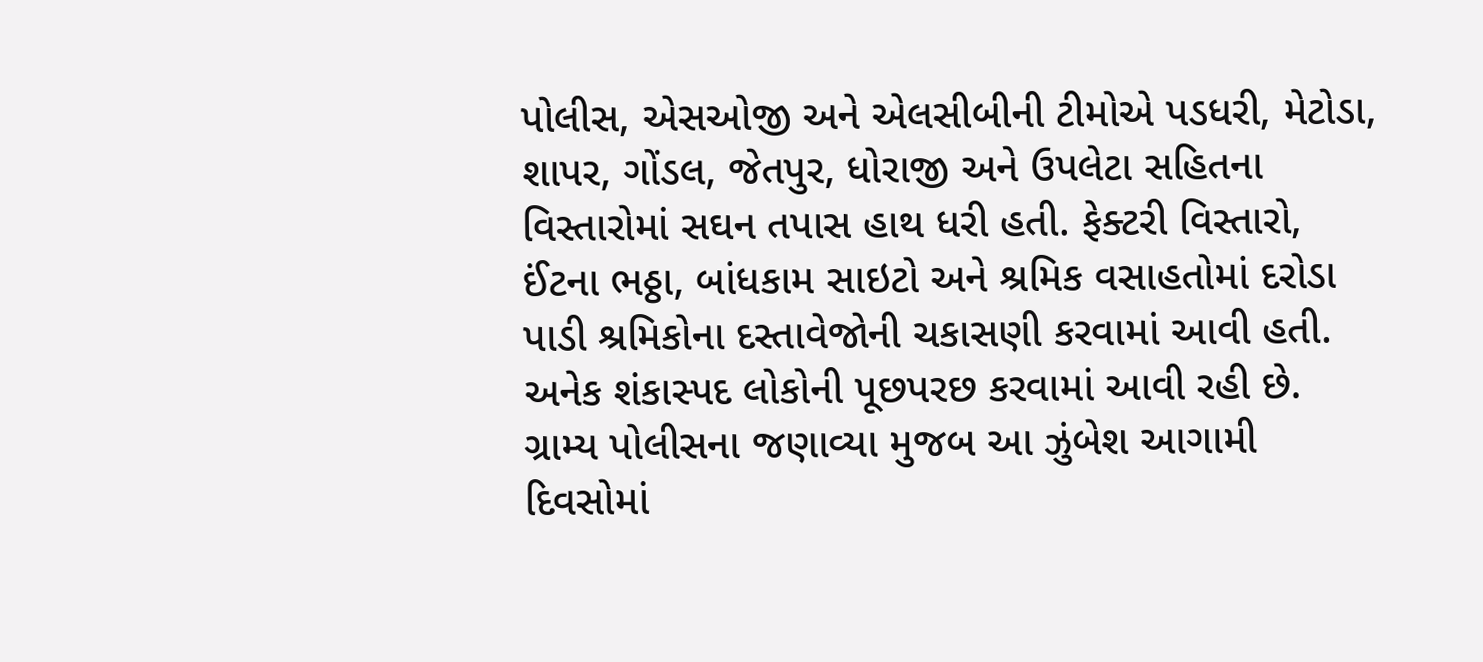પોલીસ, એસઓજી અને એલસીબીની ટીમોએ પડધરી, મેટોડા, શાપર, ગોંડલ, જેતપુર, ધોરાજી અને ઉપલેટા સહિતના વિસ્તારોમાં સઘન તપાસ હાથ ધરી હતી. ફેક્ટરી વિસ્તારો, ઈંટના ભઠ્ઠા, બાંધકામ સાઇટો અને શ્રમિક વસાહતોમાં દરોડા પાડી શ્રમિકોના દસ્તાવેજોની ચકાસણી કરવામાં આવી હતી. અનેક શંકાસ્પદ લોકોની પૂછપરછ કરવામાં આવી રહી છે. ગ્રામ્ય પોલીસના જણાવ્યા મુજબ આ ઝુંબેશ આગામી દિવસોમાં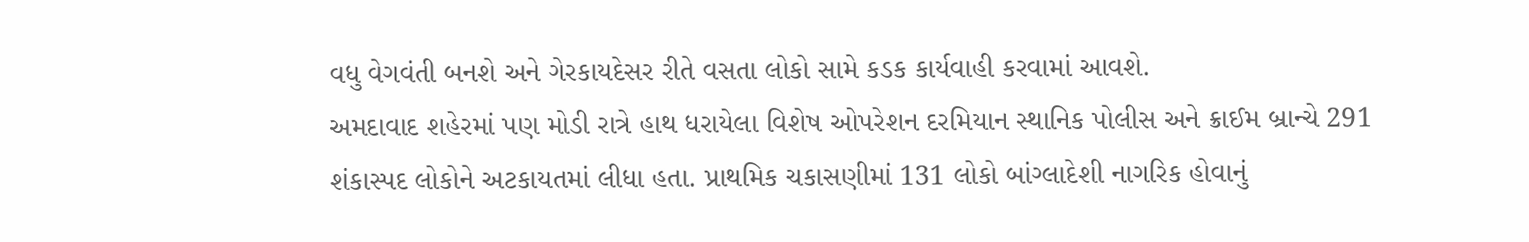વધુ વેગવંતી બનશે અને ગેરકાયદેસર રીતે વસતા લોકો સામે કડક કાર્યવાહી કરવામાં આવશે.
અમદાવાદ શહેરમાં પણ મોડી રાત્રે હાથ ધરાયેલા વિશેષ ઓપરેશન દરમિયાન સ્થાનિક પોલીસ અને ક્રાઈમ બ્રાન્ચે 291 શંકાસ્પદ લોકોને અટકાયતમાં લીધા હતા. પ્રાથમિક ચકાસણીમાં 131 લોકો બાંગ્લાદેશી નાગરિક હોવાનું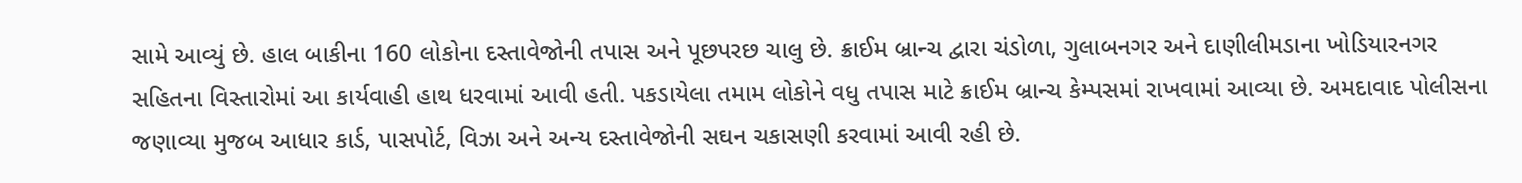સામે આવ્યું છે. હાલ બાકીના 160 લોકોના દસ્તાવેજોની તપાસ અને પૂછપરછ ચાલુ છે. ક્રાઈમ બ્રાન્ચ દ્વારા ચંડોળા, ગુલાબનગર અને દાણીલીમડાના ખોડિયારનગર સહિતના વિસ્તારોમાં આ કાર્યવાહી હાથ ધરવામાં આવી હતી. પકડાયેલા તમામ લોકોને વધુ તપાસ માટે ક્રાઈમ બ્રાન્ચ કેમ્પસમાં રાખવામાં આવ્યા છે. અમદાવાદ પોલીસના જણાવ્યા મુજબ આધાર કાર્ડ, પાસપોર્ટ, વિઝા અને અન્ય દસ્તાવેજોની સઘન ચકાસણી કરવામાં આવી રહી છે.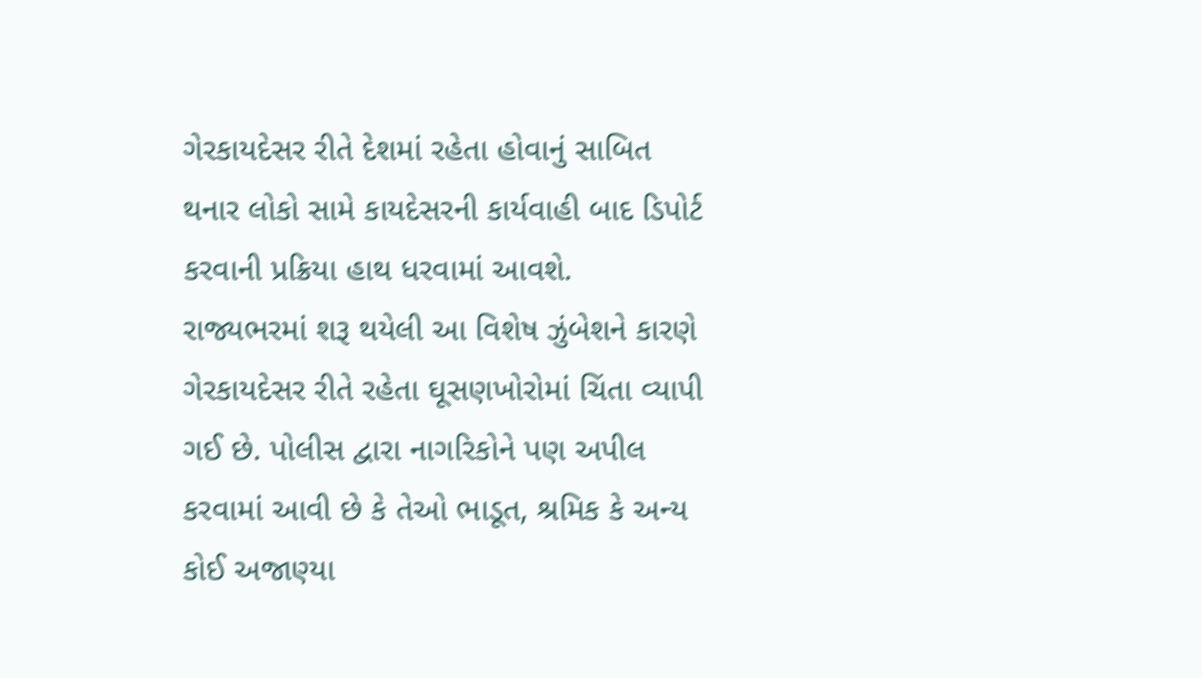ગેરકાયદેસર રીતે દેશમાં રહેતા હોવાનું સાબિત થનાર લોકો સામે કાયદેસરની કાર્યવાહી બાદ ડિપોર્ટ કરવાની પ્રક્રિયા હાથ ધરવામાં આવશે.
રાજ્યભરમાં શરૂ થયેલી આ વિશેષ ઝુંબેશને કારણે ગેરકાયદેસર રીતે રહેતા ઘૂસણખોરોમાં ચિંતા વ્યાપી ગઈ છે. પોલીસ દ્વારા નાગરિકોને પણ અપીલ કરવામાં આવી છે કે તેઓ ભાડૂત, શ્રમિક કે અન્ય કોઈ અજાણ્યા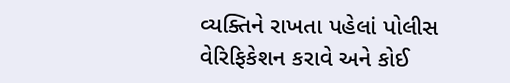વ્યક્તિને રાખતા પહેલાં પોલીસ વેરિફિકેશન કરાવે અને કોઈ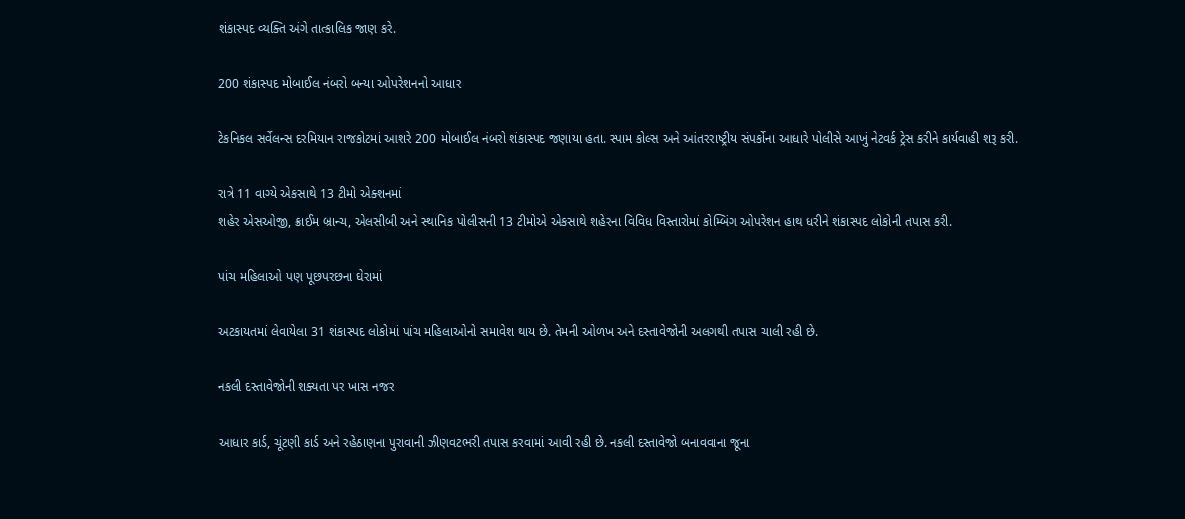શંકાસ્પદ વ્યક્તિ અંગે તાત્કાલિક જાણ કરે.

200 શંકાસ્પદ મોબાઈલ નંબરો બન્યા ઓપરેશનનો આધાર

ટેકનિકલ સર્વેલન્સ દરમિયાન રાજકોટમાં આશરે 200 મોબાઈલ નંબરો શંકાસ્પદ જણાયા હતા. સ્પામ કોલ્સ અને આંતરરાષ્ટ્રીય સંપર્કોના આધારે પોલીસે આખું નેટવર્ક ટ્રેસ કરીને કાર્યવાહી શરૂ કરી.

રાત્રે 11 વાગ્યે એકસાથે 13 ટીમો એક્શનમાં
શહેર એસઓજી, ક્રાઈમ બ્રાન્ચ, એલસીબી અને સ્થાનિક પોલીસની 13 ટીમોએ એકસાથે શહેરના વિવિધ વિસ્તારોમાં કોમ્બિંગ ઓપરેશન હાથ ધરીને શંકાસ્પદ લોકોની તપાસ કરી.

પાંચ મહિલાઓ પણ પૂછપરછના ઘેરામાં

અટકાયતમાં લેવાયેલા 31 શંકાસ્પદ લોકોમાં પાંચ મહિલાઓનો સમાવેશ થાય છે. તેમની ઓળખ અને દસ્તાવેજોની અલગથી તપાસ ચાલી રહી છે.

નકલી દસ્તાવેજોની શક્યતા પર ખાસ નજર

આધાર કાર્ડ, ચૂંટણી કાર્ડ અને રહેઠાણના પુરાવાની ઝીણવટભરી તપાસ કરવામાં આવી રહી છે. નકલી દસ્તાવેજો બનાવવાના જૂના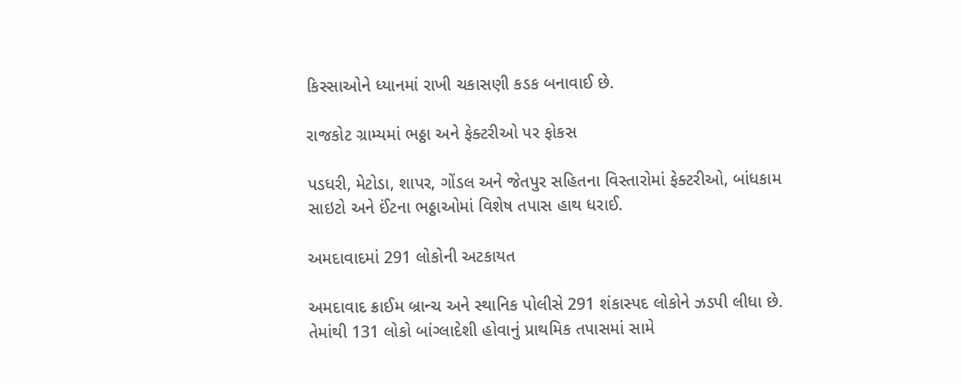કિસ્સાઓને ધ્યાનમાં રાખી ચકાસણી કડક બનાવાઈ છે.

રાજકોટ ગ્રામ્યમાં ભઠ્ઠા અને ફેક્ટરીઓ પર ફોકસ

પડધરી, મેટોડા, શાપર, ગોંડલ અને જેતપુર સહિતના વિસ્તારોમાં ફેક્ટરીઓ, બાંધકામ સાઇટો અને ઈંટના ભઠ્ઠાઓમાં વિશેષ તપાસ હાથ ધરાઈ.

અમદાવાદમાં 291 લોકોની અટકાયત

અમદાવાદ ક્રાઈમ બ્રાન્ચ અને સ્થાનિક પોલીસે 291 શંકાસ્પદ લોકોને ઝડપી લીધા છે. તેમાંથી 131 લોકો બાંગ્લાદેશી હોવાનું પ્રાથમિક તપાસમાં સામે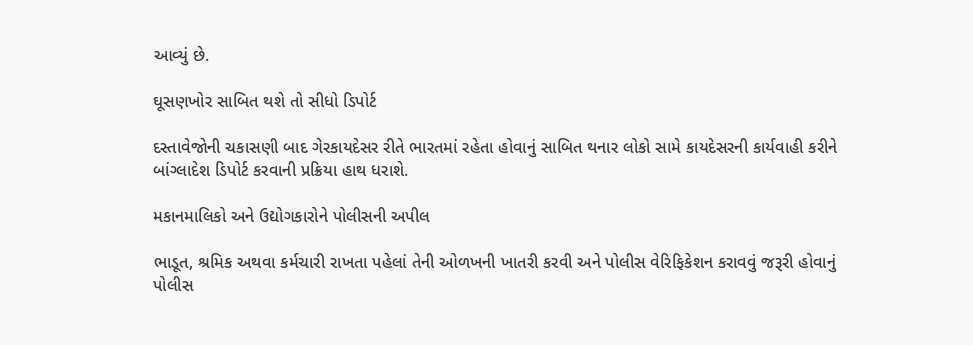આવ્યું છે.

ઘૂસણખોર સાબિત થશે તો સીધો ડિપોર્ટ

દસ્તાવેજોની ચકાસણી બાદ ગેરકાયદેસર રીતે ભારતમાં રહેતા હોવાનું સાબિત થનાર લોકો સામે કાયદેસરની કાર્યવાહી કરીને બાંગ્લાદેશ ડિપોર્ટ કરવાની પ્રક્રિયા હાથ ધરાશે.

મકાનમાલિકો અને ઉદ્યોગકારોને પોલીસની અપીલ

ભાડૂત, શ્રમિક અથવા કર્મચારી રાખતા પહેલાં તેની ઓળખની ખાતરી કરવી અને પોલીસ વેરિફિકેશન કરાવવું જરૂરી હોવાનું પોલીસ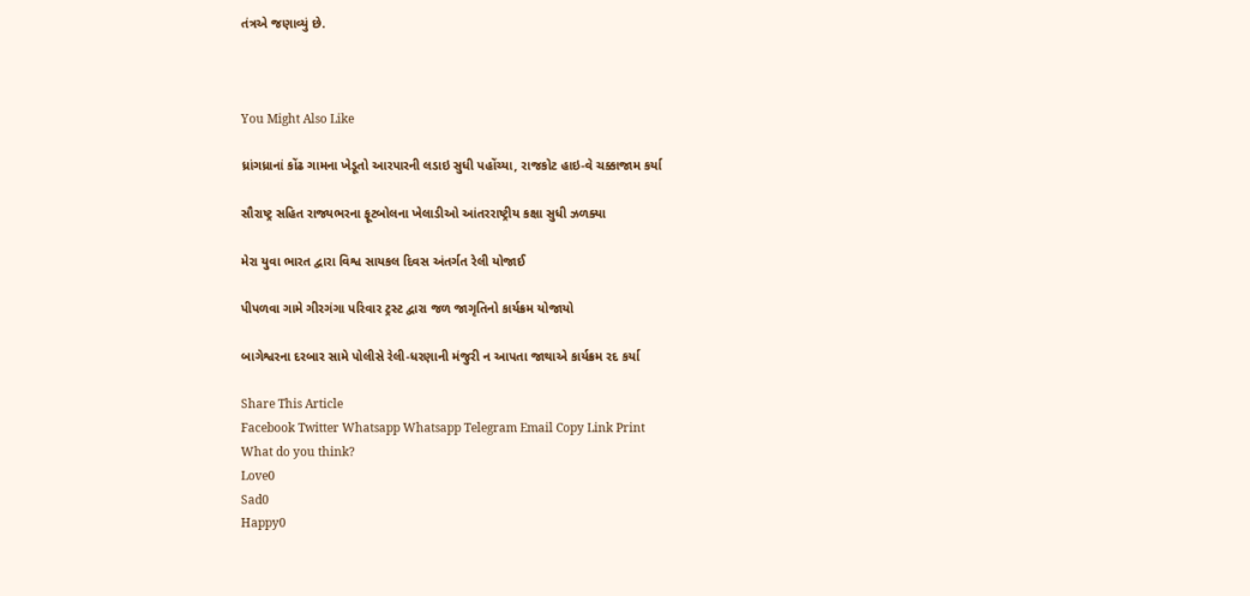તંત્રએ જણાવ્યું છે.



You Might Also Like

ધ્રાંગધ્રાનાં કોંઢ ગામના ખેડૂતો આરપારની લડાઇ સુધી પહોંચ્યા, રાજકોટ હાઇ-વે ચક્કાજામ કર્યા

સૌરાષ્ટ્ર સહિત રાજ્યભરના ફૂટબોલના ખેલાડીઓ આંતરરાષ્ટ્રીય કક્ષા સુધી ઝળક્યા

મેરા યુવા ભારત દ્વારા વિશ્વ સાયકલ દિવસ અંતર્ગત રેલી યોજાઈ

પીપળવા ગામે ગીરગંગા પરિવાર ટ્રસ્ટ દ્વારા જળ જાગૃતિનો કાર્યક્રમ યોજાયો

બાગેશ્વરના દરબાર સામે પોલીસે રેલી-ધરણાની મંજુરી ન આપતા જાથાએ કાર્યક્રમ રદ કર્યા

Share This Article
Facebook Twitter Whatsapp Whatsapp Telegram Email Copy Link Print
What do you think?
Love0
Sad0
Happy0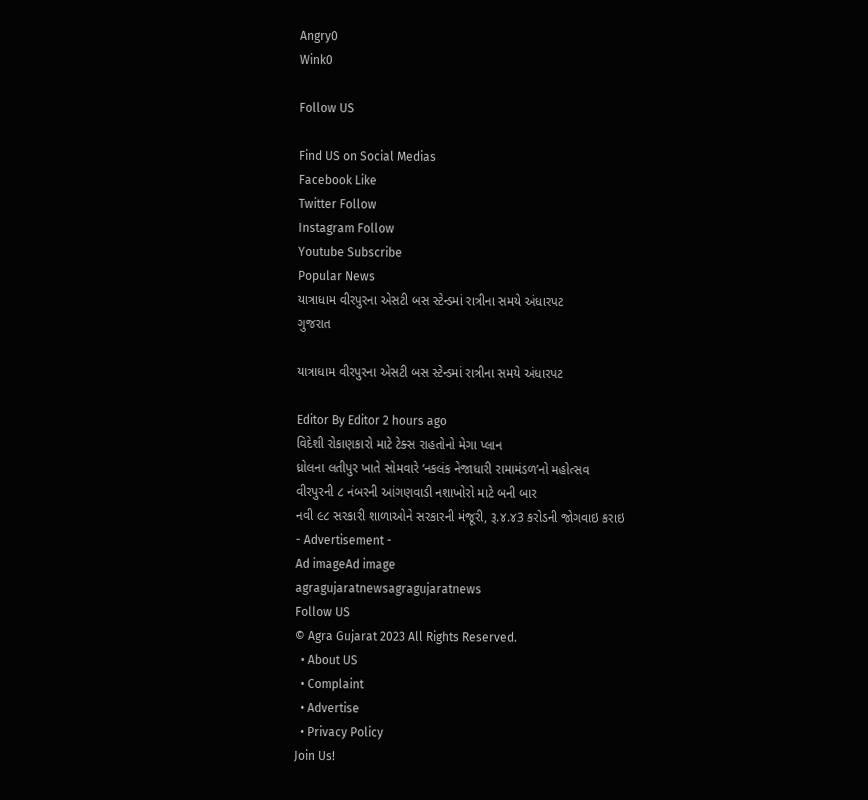Angry0
Wink0

Follow US

Find US on Social Medias
Facebook Like
Twitter Follow
Instagram Follow
Youtube Subscribe
Popular News
યાત્રાધામ વીરપુરના એસટી બસ સ્ટેન્ડમાં રાત્રીના સમયે અંધારપટ
ગુજરાત

યાત્રાધામ વીરપુરના એસટી બસ સ્ટેન્ડમાં રાત્રીના સમયે અંધારપટ

Editor By Editor 2 hours ago
વિદેશી રોકાણકારો માટે ટેક્સ રાહતોનો મેગા પ્લાન
ધ્રોલના લતીપુર ખાતે સોમવારે ‘નકલંક નેજાધારી રામામંડળ’નો મહોત્સવ
વીરપુરની ૮ નંબરની આંગણવાડી નશાખોરો માટે બની બાર
નવી ૯૮ સરકારી શાળાઓને સરકારની મંજૂરી, રૂ.૪.૪3 કરોડની જોગવાઇ કરાઇ
- Advertisement -
Ad imageAd image
agragujaratnewsagragujaratnews
Follow US
© Agra Gujarat 2023 All Rights Reserved.
  • About US
  • Complaint
  • Advertise
  • Privacy Policy
Join Us!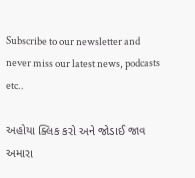Subscribe to our newsletter and never miss our latest news, podcasts etc..

અહોયા ક્લિક કરો અને જોડાઈ જાવ અમારા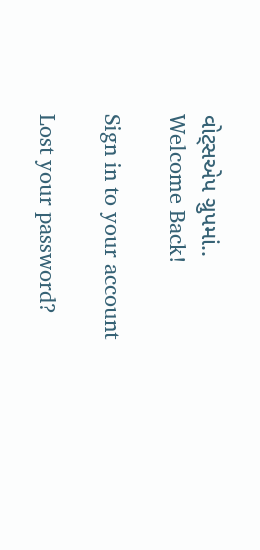વોટ્સએપ ગ્રુપમાં..
Welcome Back!

Sign in to your account

Lost your password?